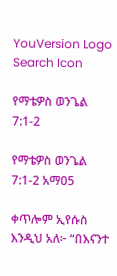YouVersion Logo
Search Icon

የማቴዎስ ወንጌል 7:1-2

የማቴዎስ ወንጌል 7:1-2 አማ05

ቀጥሎም ኢየሱስ እንዲህ አለ፦ “በእናንተ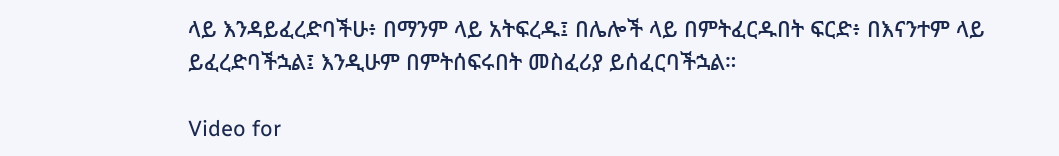ላይ እንዳይፈረድባችሁ፥ በማንም ላይ አትፍረዱ፤ በሌሎች ላይ በምትፈርዱበት ፍርድ፥ በእናንተም ላይ ይፈረድባችኋል፤ እንዲሁም በምትሰፍሩበት መስፈሪያ ይሰፈርባችኋል።

Video for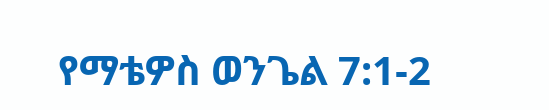የማቴዎስ ወንጌል 7:1-2